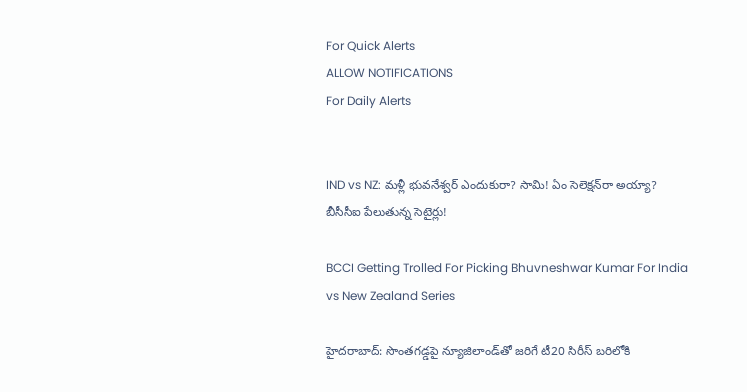For Quick Alerts
ALLOW NOTIFICATIONS
For Daily Alerts


IND vs NZ: మళ్లీ భువనేశ్వర్ ఎందుకురా? సామి! ఏం సెలెక్షన్‌రా అయ్యా? బీసీసీఐ పేలుతున్న సెటైర్లు!

BCCI Getting Trolled For Picking Bhuvneshwar Kumar For India vs New Zealand Series

హైదరాబాద్: సొంతగడ్డపై న్యూజిలాండ్‌తో జరిగే టీ20 సిరీస్ బరిలోకి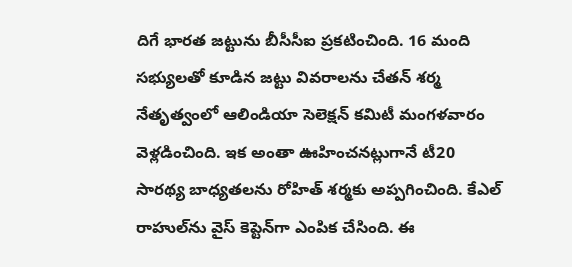దిగే భారత జట్టును బీసీసీఐ ప్రకటించింది. 16 మంది సభ్యులతో కూడిన జట్టు వివరాలను చేతన్ శర్మ నేతృత్వంలో ఆలిండియా సెలెక్షన్ కమిటీ మంగళవారం వెళ్లడించింది. ఇక అంతా ఊహించనట్లుగానే టీ20 సారథ్య బాధ్యతలను రోహిత్ శర్మకు అప్పగించింది. కేఎల్ రాహుల్‌ను వైస్ కెప్టెన్‌గా ఎంపిక చేసింది. ఈ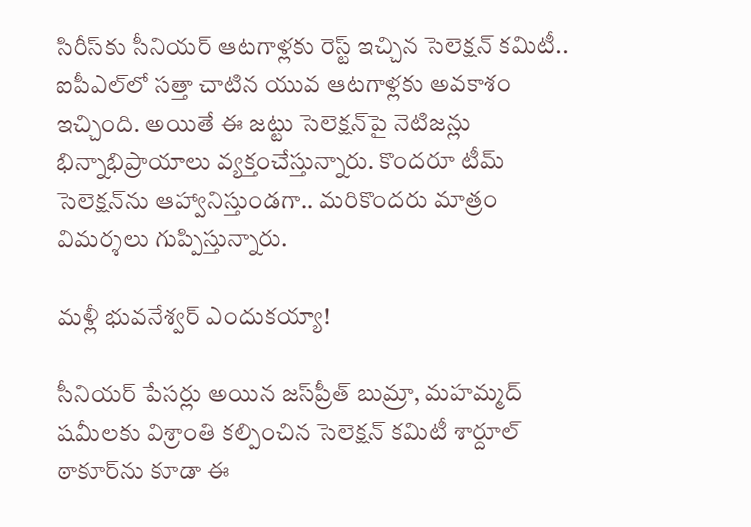సిరీస్‌కు సీనియర్ ఆటగాళ్లకు రెస్ట్ ఇచ్చిన సెలెక్షన్ కమిటీ.. ఐపీఎల్‌లో సత్తా చాటిన యువ ఆటగాళ్లకు అవకాశం ఇచ్చింది. అయితే ఈ జట్టు సెలెక్షన్‌పై నెటిజన్లు భిన్నాభిప్రాయాలు వ్యక్తంచేస్తున్నారు. కొందరూ టీమ్ సెలెక్షన్‌ను ఆహ్వానిస్తుండగా.. మరికొందరు మాత్రం విమర్శలు గుప్పిస్తున్నారు.

మళ్లీ భువనేశ్వర్ ఎందుకయ్యా!

సీనియర్ పేసర్లు అయిన జస్‌ప్రీత్ బుమ్రా, మహమ్మద్ షమీలకు విశ్రాంతి కల్పించిన సెలెక్షన్ కమిటీ శార్దూల్ ఠాకూర్‌ను కూడా ఈ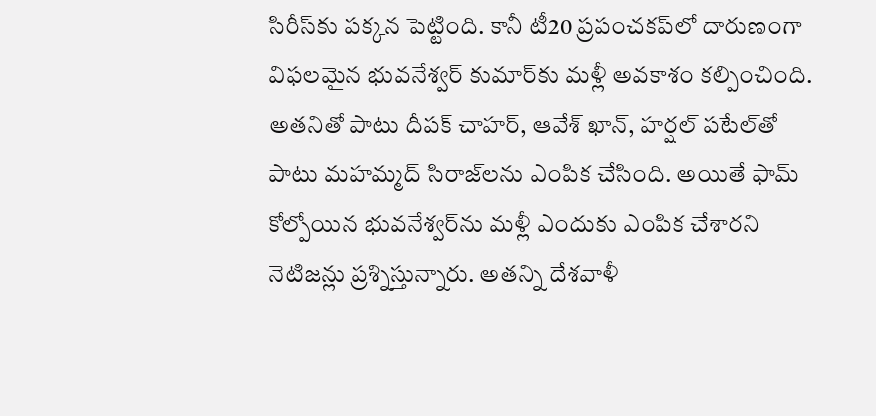సిరీస్‌కు పక్కన పెట్టింది. కానీ టీ20 ప్రపంచకప్‌లో దారుణంగా విఫలమైన భువనేశ్వర్ కుమార్‌‌కు మళ్లీ అవకాశం కల్పించింది. అతనితో పాటు దీపక్ చాహర్, ఆవేశ్ ఖాన్, హర్షల్ పటేల్‌తో పాటు మహమ్మద్ సిరాజ్‌లను ఎంపిక చేసింది. అయితే ఫామ్ కోల్పోయిన భువనేశ్వర్‌ను మళ్లీ ఎందుకు ఎంపిక చేశారని నెటిజన్లు ప్రశ్నిస్తున్నారు. అతన్ని దేశవాళీ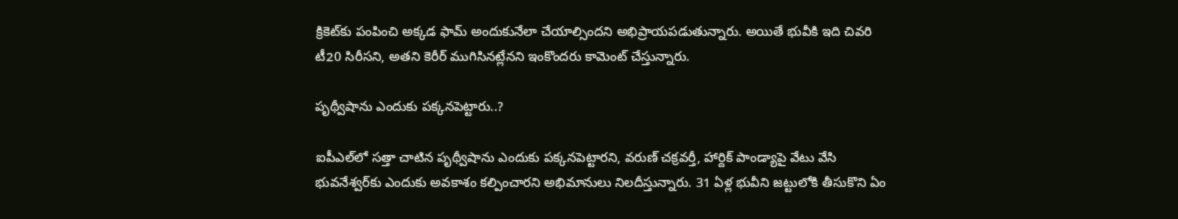క్రికెట్‌కు పంపించి అక్కడ ఫామ్‌ అందుకునేలా చేయాల్సిందని అభిప్రాయపడుతున్నారు. అయితే భువీకి ఇది చివరి టీ20 సిరీసని, అతని కెరీర్ ముగిసినట్లేనని ఇంకొందరు కామెంట్ చేస్తున్నారు.

పృథ్వీషాను ఎందుకు పక్కనపెట్టారు..?

ఐపీఎల్‌లో సత్తా చాటిన పృథ్వీషాను ఎందుకు పక్కనపెట్టారని, వరుణ్ చక్రవర్తీ, హార్దిక్ పాండ్యాపై వేటు వేసి భువనేశ్వర్‌కు ఎందుకు అవకాశం కల్పించారని అభిమానులు నిలదీస్తున్నారు. 31 ఏళ్ల భువీని జట్టులోకి తీసుకొని ఏం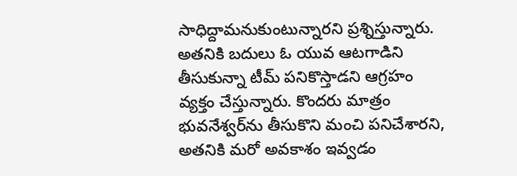సాధిద్దామనుకుంటున్నారని ప్రశ్నిస్తున్నారు. అతనికి బదులు ఓ యువ ఆటగాడిని తీసుకున్నా టీమ్ పనికొస్తాడని ఆగ్రహం వ్యక్తం చేస్తున్నారు. కొందరు మాత్రం భువనేశ్వర్‌ను తీసుకొని మంచి పనిచేశారని, అతనికి మరో అవకాశం ఇవ్వడం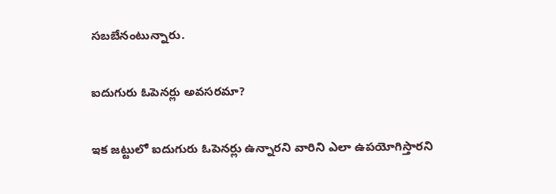సబబేనంటున్నారు.

ఐదుగురు ఓపెనర్లు అవసరమా?

ఇక జట్టులో ఐదుగురు ఓపెనర్లు ఉన్నారని వారిని ఎలా ఉపయోగిస్తారని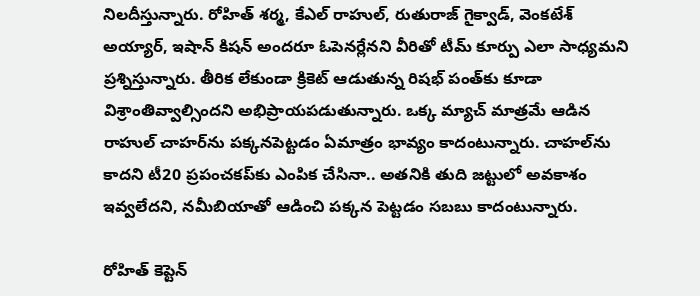నిలదీస్తున్నారు. రోహిత్ శర్మ, కేఎల్ రాహుల్, రుతురాజ్ గైక్వాడ్, వెంకటేశ్ అయ్యార్, ఇషాన్ కిషన్ అందరూ ఓపెనర్లేనని వీరితో టీమ్ కూర్పు ఎలా సాధ్యమని ప్రశ్నిస్తున్నారు. తీరిక లేకుండా క్రికెట్ ఆడుతున్న రిషభ్ పంత్‌కు కూడా విశ్రాంతివ్వాల్సిందని అభిప్రాయపడుతున్నారు. ఒక్క మ్యాచ్ మాత్రమే ఆడిన రాహుల్ చాహర్‌ను పక్కనపెట్టడం ఏమాత్రం భావ్యం కాదంటున్నారు. చాహల్‌ను కాదని టీ20 ప్రపంచకప్‌కు ఎంపిక చేసినా.. అతనికి తుది జట్టులో అవకాశం ఇవ్వలేదని, నమీబియాతో ఆడించి పక్కన పెట్టడం సబబు కాదంటున్నారు.

రోహిత్ కెప్టెన్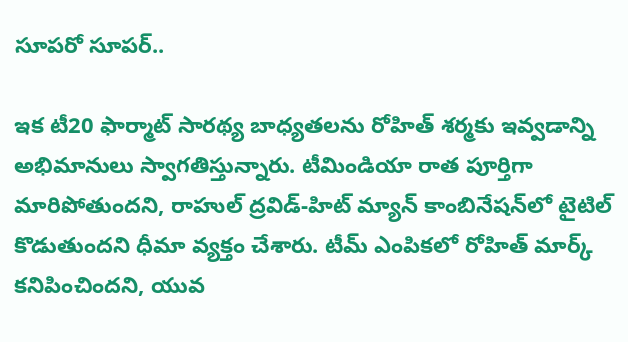సూపరో సూపర్..

ఇక టీ20 ఫార్మాట్ సారథ్య బాధ్యతలను రోహిత్ శర్మకు ఇవ్వడాన్ని అభిమానులు స్వాగతిస్తున్నారు. టీమిండియా రాత పూర్తిగా మారిపోతుందని, రాహుల్ ద్రవిడ్-హిట్ మ్యాన్ కాంబినేషన్‌లో టైటిల్ కొడుతుందని ధీమా వ్యక్తం చేశారు. టీమ్ ఎంపికలో రోహిత్ మార్క్ కనిపించిందని, యువ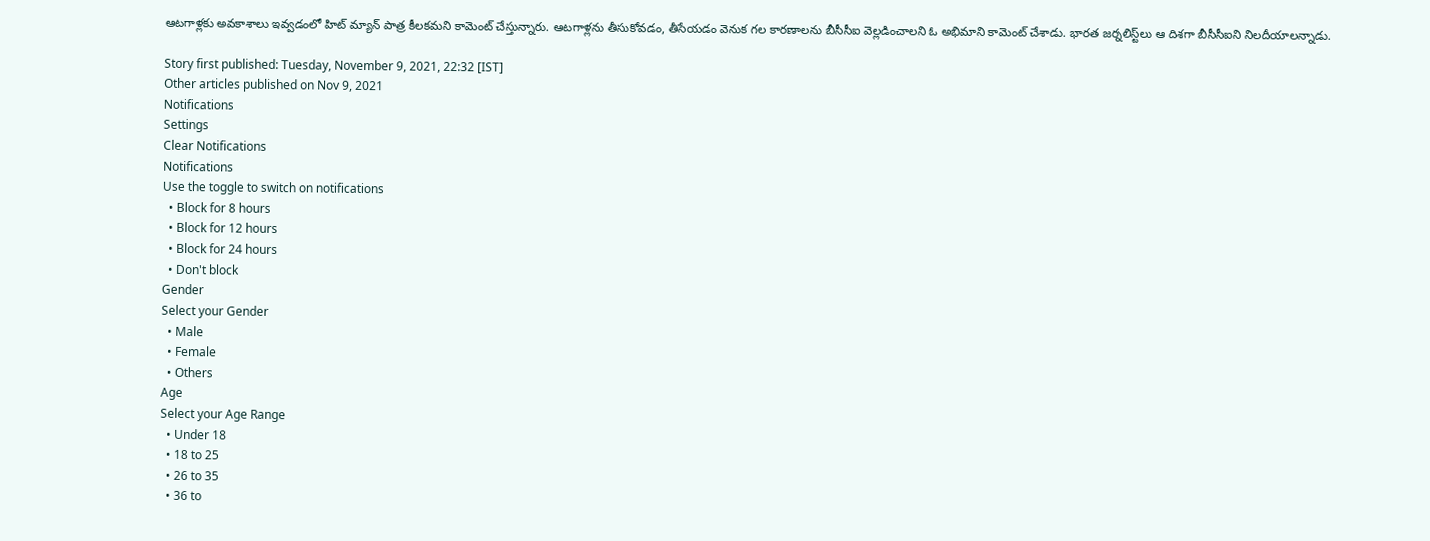ఆటగాళ్లకు అవకాశాలు ఇవ్వడంలో హిట్ మ్యాన్ పాత్ర కీలకమని కామెంట్ చేస్తున్నారు. ఆటగాళ్లను తీసుకోవడం, తీసేయడం వెనుక గల కారణాలను బీసీసీఐ వెల్లడించాలని ఓ అభిమాని కామెంట్ చేశాడు. భారత జర్నలిస్ట్‌లు ఆ దిశగా బీసీసీఐని నిలదీయాలన్నాడు.

Story first published: Tuesday, November 9, 2021, 22:32 [IST]
Other articles published on Nov 9, 2021
Notifications
Settings
Clear Notifications
Notifications
Use the toggle to switch on notifications
  • Block for 8 hours
  • Block for 12 hours
  • Block for 24 hours
  • Don't block
Gender
Select your Gender
  • Male
  • Female
  • Others
Age
Select your Age Range
  • Under 18
  • 18 to 25
  • 26 to 35
  • 36 to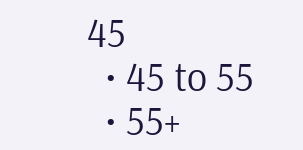45
  • 45 to 55
  • 55+